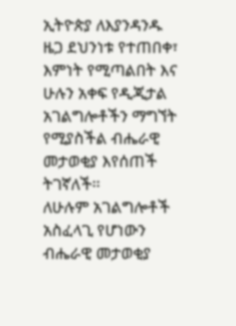ኢትዮጵያ ለእያንዳንዱ ዜጋ ደህንነቱ የተጠበቀ፣ እምነት የሚጣልበት እና ሁሉን አቀፍ የዲጂታል አገልግሎቶችን ማግኘት የሚያስችል ብሔራዊ መታወቂያ እየሰጠች ትገኛለች፡፡
ለሁሉም አገልግሎቶች አስፈላጊ የሆነውን ብሔራዊ መታወቂያ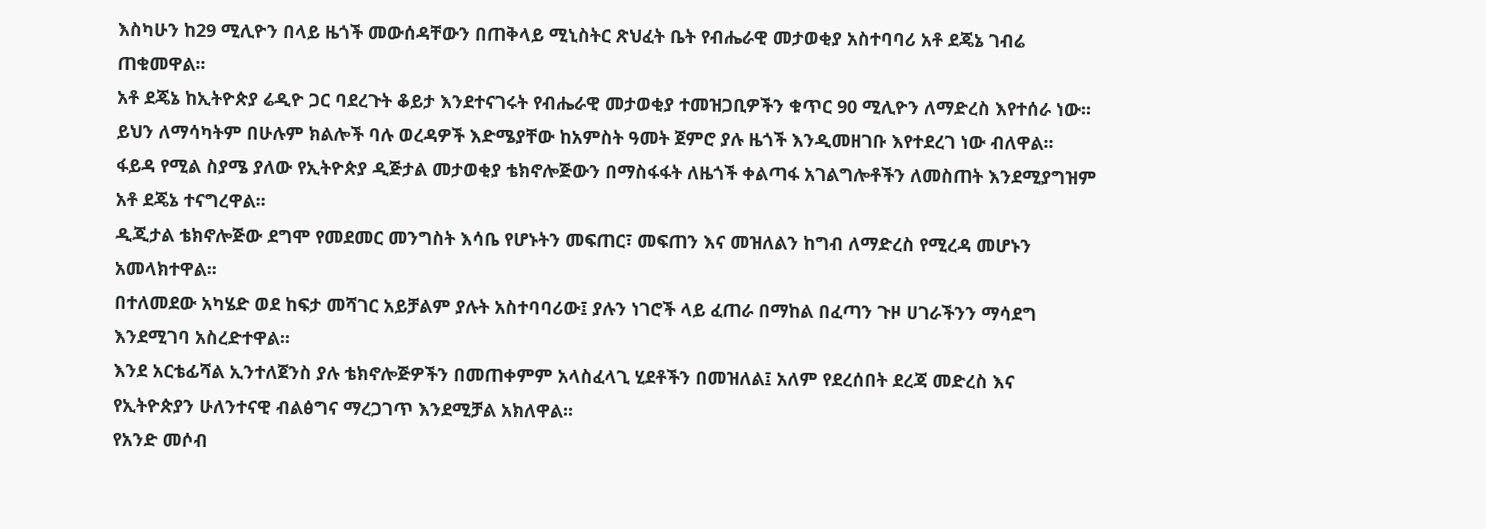እስካሁን ከ29 ሚሊዮን በላይ ዜጎች መውሰዳቸውን በጠቅላይ ሚኒስትር ጽህፈት ቤት የብሔራዊ መታወቂያ አስተባባሪ አቶ ደጄኔ ገብሬ ጠቁመዋል፡፡
አቶ ደጄኔ ከኢትዮጵያ ሬዲዮ ጋር ባደረጉት ቆይታ እንደተናገሩት የብሔራዊ መታወቂያ ተመዝጋቢዎችን ቁጥር 90 ሚሊዮን ለማድረስ እየተሰራ ነው፡፡
ይህን ለማሳካትም በሁሉም ክልሎች ባሉ ወረዳዎች እድሜያቸው ከአምስት ዓመት ጀምሮ ያሉ ዜጎች እንዲመዘገቡ እየተደረገ ነው ብለዋል፡፡
ፋይዳ የሚል ስያሜ ያለው የኢትዮጵያ ዲጅታል መታወቂያ ቴክኖሎጅውን በማስፋፋት ለዜጎች ቀልጣፋ አገልግሎቶችን ለመስጠት እንደሚያግዝም አቶ ደጄኔ ተናግረዋል፡፡
ዲጂታል ቴክኖሎጅው ደግሞ የመደመር መንግስት እሳቤ የሆኑትን መፍጠር፣ መፍጠን እና መዝለልን ከግብ ለማድረስ የሚረዳ መሆኑን አመላክተዋል፡፡
በተለመደው አካሄድ ወደ ከፍታ መሻገር አይቻልም ያሉት አስተባባሪው፤ ያሉን ነገሮች ላይ ፈጠራ በማከል በፈጣን ጉዞ ሀገራችንን ማሳደግ እንደሚገባ አስረድተዋል፡፡
እንደ አርቴፊሻል ኢንተለጀንስ ያሉ ቴክኖሎጅዎችን በመጠቀምም አላስፈላጊ ሂደቶችን በመዝለል፤ አለም የደረሰበት ደረጃ መድረስ እና የኢትዮጵያን ሁለንተናዊ ብልፅግና ማረጋገጥ እንደሚቻል አክለዋል፡፡
የአንድ መሶብ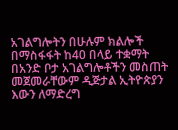አገልግሎትን በሁሉም ክልሎች በማስፋፋት ከ40 በላይ ተቋማት በአንድ ቦታ አገልግሎቶችን መስጠት መጀመራቸውም ዲጅታል ኢትዮጵያን እውን ለማድረግ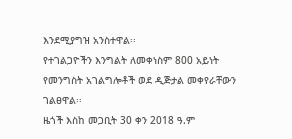እንደሚያግዝ አንስተዋል፡፡
የተገልጋዮችን እንግልት ለመቀነስም 800 አይነት የመንግስት አገልግሎቶች ወደ ዲጅታል መቀየራቸውን ገልፀዋል፡፡
ዜጎች እስከ መጋቢት 30 ቀን 2018 ዓ.ም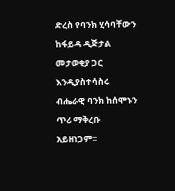ድረስ የባንክ ሂሳባቸውን ከፋይዳ ዲጅታል መታወቂያ ጋር እንዲያስተሳስሩ ብሔራዊ ባንክ ከሰሞኑን ጥሪ ማቅረቡ አይዘነጋም፡፡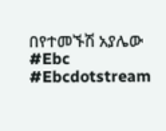በየተመኙሽ አያሌው
#Ebc #Ebcdotstream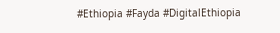#Ethiopia #Fayda #DigitalEthiopia